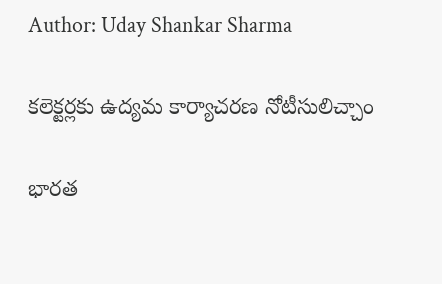Author: Uday Shankar Sharma

కలెక్టర్లకు ఉద్యమ కార్యాచరణ నోటీసులిచ్చాం

భారత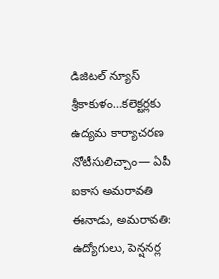డిజిటల్ న్యూస్ శ్రీకాకుళం…కలెక్టర్లకు ఉద్యమ కార్యాచరణ నోటీసులిచ్చాం— ఏపీ ఐకాస అమరావతి ఈనాడు, అమరావతి: ఉద్యోగులు, పెన్షనర్ల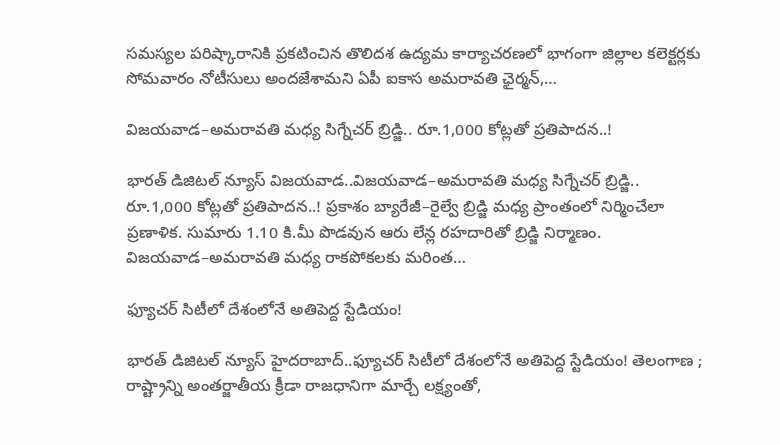సమస్యల పరిష్కారానికి ప్రకటించిన తొలిదశ ఉద్యమ కార్యాచరణలో భాగంగా జిల్లాల కలెక్టర్లకు సోమవారం నోటీసులు అందజేశామని ఏపీ ఐకాస అమరావతి ఛైర్మన్,…

విజయవాడ–అమరావతి మధ్య సిగ్నేచర్‌ బ్రిడ్జి.. రూ.1,000 కోట్లతో ప్రతిపాదన..!

భారత్ డిజిటల్ న్యూస్ విజయవాడ..విజయవాడ–అమరావతి మధ్య సిగ్నేచర్‌ బ్రిడ్జి.. రూ.1,000 కోట్లతో ప్రతిపాదన..! ప్రకాశం బ్యారేజీ–రైల్వే బ్రిడ్జి మధ్య ప్రాంతంలో నిర్మించేలా ప్రణాళిక. సుమారు 1.10 కి.మీ పొడవున ఆరు లేన్ల రహదారితో బ్రిడ్జి నిర్మాణం. విజయవాడ–అమరావతి మధ్య రాకపోకలకు మరింత…

ఫ్యూచర్ సిటీలో దేశంలోనే అతిపెద్ద స్టేడియం!

భారత్ డిజిటల్ న్యూస్ హైదరాబాద్..ఫ్యూచర్ సిటీలో దేశంలోనే అతిపెద్ద స్టేడియం! తెలంగాణ ; రాష్ట్రాన్ని అంతర్జాతీయ క్రీడా రాజధానిగా మార్చే లక్ష్యంతో,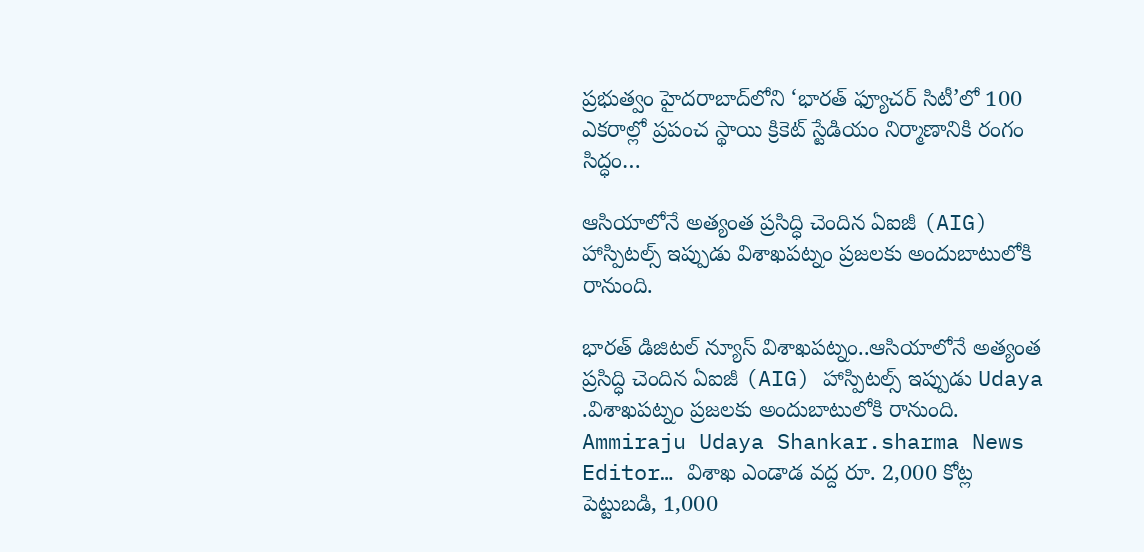ప్రభుత్వం హైదరాబాద్‌లోని ‘భారత్ ఫ్యూచర్ సిటీ’లో 100 ఎకరాల్లో ప్రపంచ స్థాయి క్రికెట్ స్టేడియం నిర్మాణానికి రంగం సిద్ధం…

ఆసియాలోనే అత్యంత ప్రసిద్ధి చెందిన ఏఐజీ (AIG) హాస్పిటల్స్ ఇప్పుడు విశాఖపట్నం ప్రజలకు అందుబాటులోకి రానుంది.

భారత్ డిజిటల్ న్యూస్ విశాఖపట్నం..ఆసియాలోనే అత్యంత ప్రసిద్ధి చెందిన ఏఐజీ (AIG) హాస్పిటల్స్ ఇప్పుడు Udaya .విశాఖపట్నం ప్రజలకు అందుబాటులోకి రానుంది. Ammiraju Udaya Shankar.sharma News Editor… విశాఖ ఎండాడ వద్ద రూ. 2,000 కోట్ల పెట్టుబడి, 1,000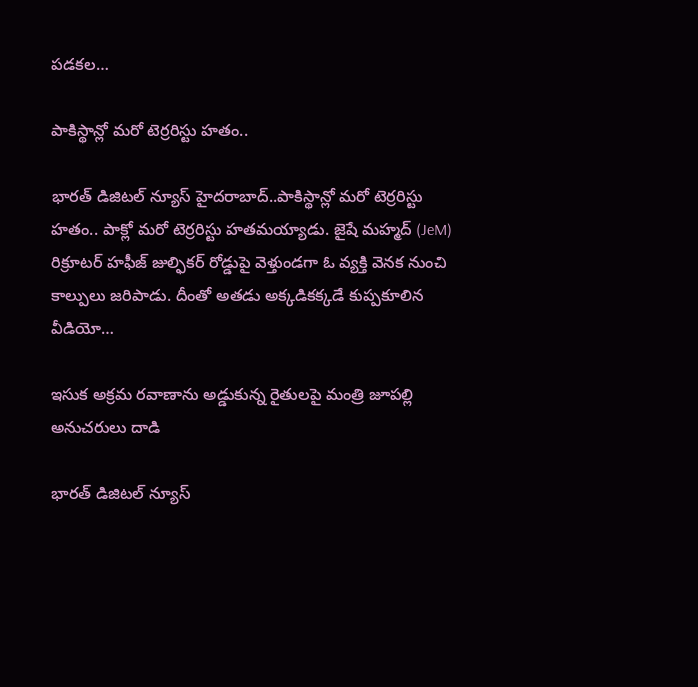పడకల…

పాకిస్థాన్లో మరో టెర్రరిస్టు హతం..

భారత్ డిజిటల్ న్యూస్ హైదరాబాద్..పాకిస్థాన్లో మరో టెర్రరిస్టు హతం.. పాక్లో మరో టెర్రరిస్టు హతమయ్యాడు. జైషే మహ్మద్ (JeM) రిక్రూటర్ హఫీజ్ జుల్ఫికర్ రోడ్డుపై వెళ్తుండగా ఓ వ్యక్తి వెనక నుంచి కాల్పులు జరిపాడు. దీంతో అతడు అక్కడికక్కడే కుప్పకూలిన వీడియో…

ఇసుక అక్రమ రవాణాను అడ్డుకున్న రైతులపై మంత్రి జూపల్లి అనుచరులు దాడి

భారత్ డిజిటల్ న్యూస్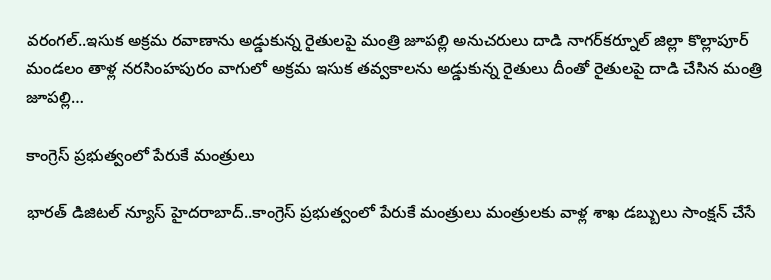వరంగల్..ఇసుక అక్రమ రవాణాను అడ్డుకున్న రైతులపై మంత్రి జూపల్లి అనుచరులు దాడి నాగర్‌కర్నూల్‌ జిల్లా కొల్లాపూర్ మండలం తాళ్ల నరసింహపురం వాగులో అక్రమ ఇసుక తవ్వకాలను అడ్డుకున్న రైతులు దీంతో రైతులపై దాడి చేసిన మంత్రి జూపల్లి…

కాంగ్రెస్ ప్రభుత్వంలో పేరుకే మంత్రులు

భారత్ డిజిటల్ న్యూస్ హైదరాబాద్..కాంగ్రెస్ ప్రభుత్వంలో పేరుకే మంత్రులు మంత్రులకు వాళ్ల శాఖ డబ్బులు సాంక్షన్ చేసే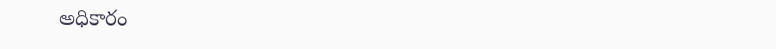అధికారం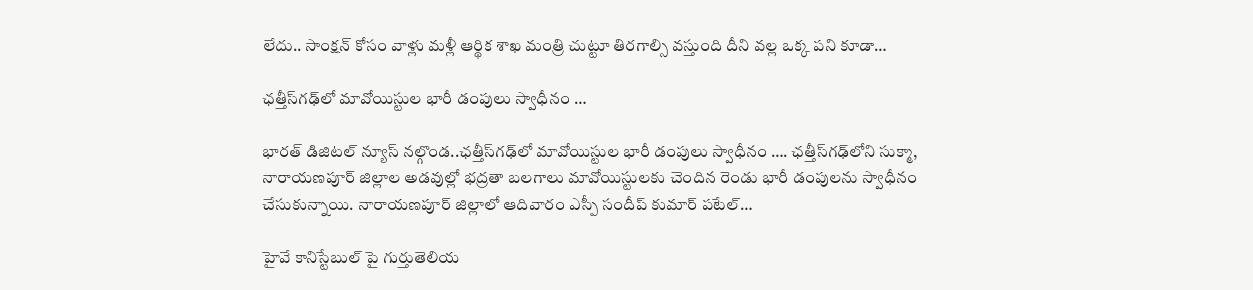లేదు.. సాంక్షన్ కోసం వాళ్లు మళ్లీ ఆర్థిక శాఖ మంత్రి చుట్టూ తిరగాల్సి వస్తుంది దీని వల్ల ఒక్క పని కూడా…

ఛత్తీస్‌గఢ్‌లో మావోయిస్టుల భారీ డంపులు స్వాధీనం …

భారత్ డిజిటల్ న్యూస్ నల్గొండ..ఛత్తీస్‌గఢ్‌లో మావోయిస్టుల భారీ డంపులు స్వాధీనం …. ఛత్తీస్‌గఢ్‌లోని సుక్మా, నారాయణపూర్ జిల్లాల అడవుల్లో భద్రతా బలగాలు మావోయిస్టులకు చెందిన రెండు భారీ డంపులను స్వాధీనం చేసుకున్నాయి. నారాయణపూర్ జిల్లాలో ఆదివారం ఎస్పీ సందీప్ కుమార్ పటేల్…

హైవే కానిస్టేబుల్ పై గుర్తుతెలియ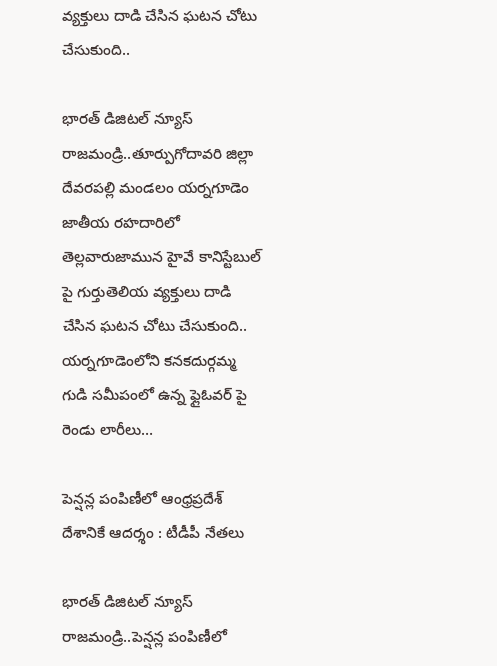వ్యక్తులు దాడి చేసిన ఘటన చోటు చేసుకుంది..

భారత్ డిజిటల్ న్యూస్ రాజమండ్రి..తూర్పుగోదావరి జిల్లా దేవరపల్లి మండలం యర్నగూడెం జాతీయ రహదారిలో తెల్లవారుజామున హైవే కానిస్టేబుల్ పై గుర్తుతెలియ వ్యక్తులు దాడి చేసిన ఘటన చోటు చేసుకుంది.. యర్నగూడెంలోని కనకదుర్గమ్మ గుడి సమీపంలో ఉన్న ఫ్లైఓవర్ పై రెండు లారీలు…

పెన్షన్ల పంపిణీలో ఆంధ్రప్రదేశ్ దేశానికే ఆదర్శం : టీడీపీ నేతలు

భారత్ డిజిటల్ న్యూస్ రాజమండ్రి..పెన్షన్ల పంపిణీలో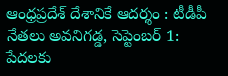ఆంధ్రప్రదేశ్ దేశానికే ఆదర్శం : టీడీపీ నేతలు అవనిగడ్డ, సెప్టెంబర్ 1: పేదలకు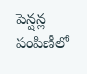పెన్షన్ల పంపిణీలో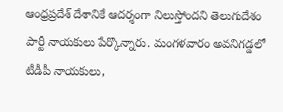ఆంధ్రప్రదేశ్ దేశానికే ఆదర్శంగా నిలుస్తోందని తెలుగుదేశం పార్టీ నాయకులు పేర్కొన్నారు. మంగళవారం అవనిగడ్డలో టీడీపీ నాయకులు,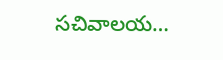సచివాలయ…